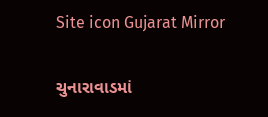Site icon Gujarat Mirror

ચુનારાવાડમાં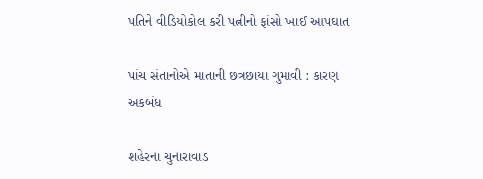પતિને વીડિયોકોલ કરી પત્નીનો ફાંસો ખાઈ આપઘાત

પાંચ સંતાનોએ માતાની છત્રછાયા ગુમાવી : કારણ અકબંધ

શહેરના ચુનારાવાડ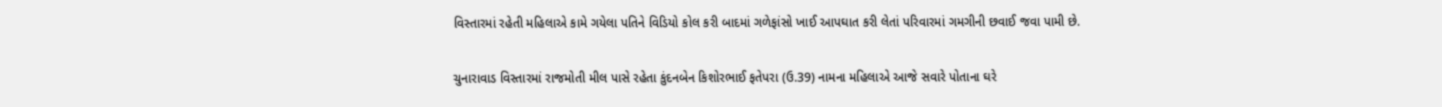વિસ્તારમાં રહેતી મહિલાએ કામે ગયેલા પતિને વિડિયો કોલ કરી બાદમાં ગળેફાંસો ખાઈ આપઘાત કરી લેતાં પરિવારમાં ગમગીની છવાઈ જવા પામી છે.

ચુનારાવાડ વિસ્તારમાં રાજમોતી મીલ પાસે રહેતા કુંદનબેન કિશોરભાઈ ફતેપરા (ઉ.39) નામના મહિલાએ આજે સવારે પોતાના ઘરે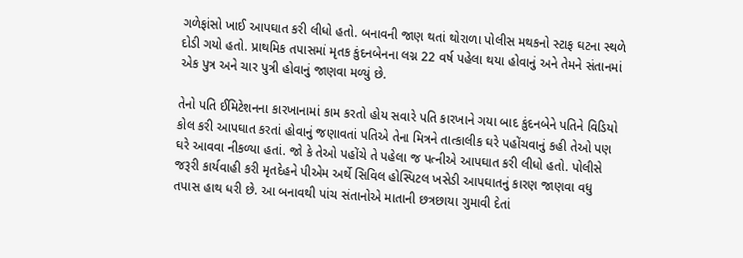ગળેફાંસો ખાઈ આપઘાત કરી લીધો હતો. બનાવની જાણ થતાં થોરાળા પોલીસ મથકનો સ્ટાફ ઘટના સ્થળે દોડી ગયો હતો. પ્રાથમિક તપાસમાં મૃતક કુંદનબેનના લગ્ન 22 વર્ષ પહેલા થયા હોવાનું અને તેમને સંતાનમાં એક પુત્ર અને ચાર પુત્રી હોવાનું જાણવા મળ્યું છે.

તેનો પતિ ઈમિટેશનના કારખાનામાં કામ કરતો હોય સવારે પતિ કારખાને ગયા બાદ કુંદનબેને પતિને વિડિયો કોલ કરી આપઘાત કરતાં હોવાનું જણાવતાં પતિએ તેના મિત્રને તાત્કાલીક ઘરે પહોંચવાનું કહી તેઓ પણ ઘરે આવવા નીકળ્યા હતાં. જો કે તેઓ પહોંચે તે પહેલા જ પત્નીએ આપઘાત કરી લીધો હતો. પોલીસે જરૂરી કાર્યવાહી કરી મૃતદેહને પીએમ અર્થે સિવિલ હોસ્પિટલ ખસેડી આપઘાતનું કારણ જાણવા વધુ તપાસ હાથ ધરી છે. આ બનાવથી પાંચ સંતાનોએ માતાની છત્રછાયા ગુમાવી દેતાં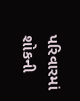પરિવારમાં શોકની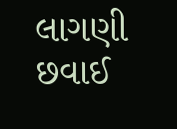લાગણી છવાઈ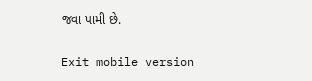જવા પામી છે.

Exit mobile version